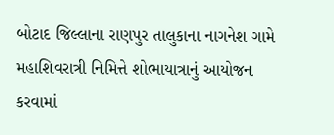બોટાદ જિલ્લાના રાણપુર તાલુકાના નાગનેશ ગામે મહાશિવરાત્રી નિમિત્તે શોભાયાત્રાનું આયોજન કરવામાં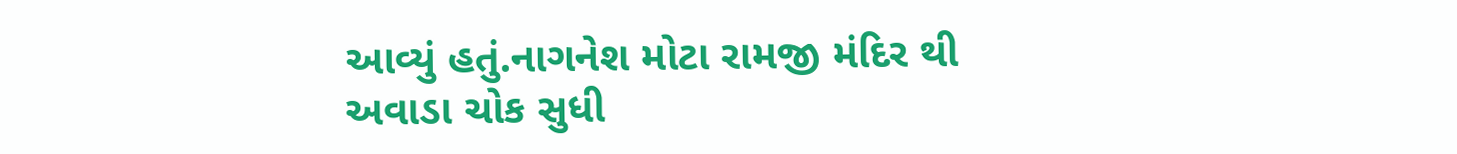આવ્યું હતું.નાગનેશ મોટા રામજી મંદિર થી અવાડા ચોક સુધી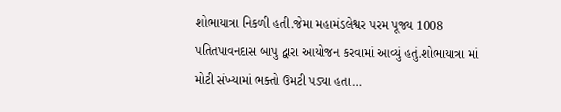શોભાયાત્રા નિકળી હતી.જેમા મહામંડલેશ્વર પરમ પૂજ્ય 1008 પતિતપાવનદાસ બાપુ દ્વારા આયોજન કરવામાં આવ્યું હતું.શોભાયાત્રા માં મોટી સંખ્યામાં ભક્તો ઉમટી પડ્યા હતા…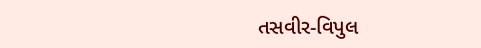તસવીર-વિપુલ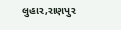લુહાર,રાણપુર